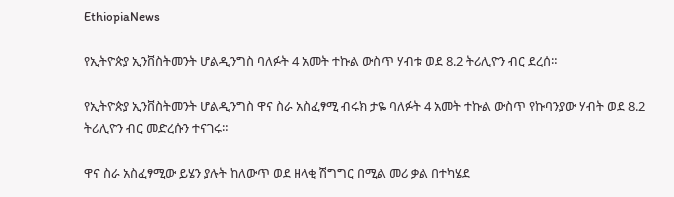EthiopiaNews

የኢትዮጵያ ኢንቨስትመንት ሆልዲንግስ ባለፉት 4 አመት ተኩል ውስጥ ሃብቱ ወደ 8.2 ትሪሊዮን ብር ደረሰ።

የኢትዮጵያ ኢንቨስትመንት ሆልዲንግስ ዋና ስራ አስፈፃሚ ብሩክ ታዬ ባለፉት 4 አመት ተኩል ውስጥ የኩባንያው ሃብት ወደ 8.2 ትሪሊዮን ብር መድረሱን ተናገሩ።

ዋና ስራ አስፈፃሚው ይሄን ያሉት ከለውጥ ወደ ዘላቂ ሽግግር በሚል መሪ ቃል በተካሄደ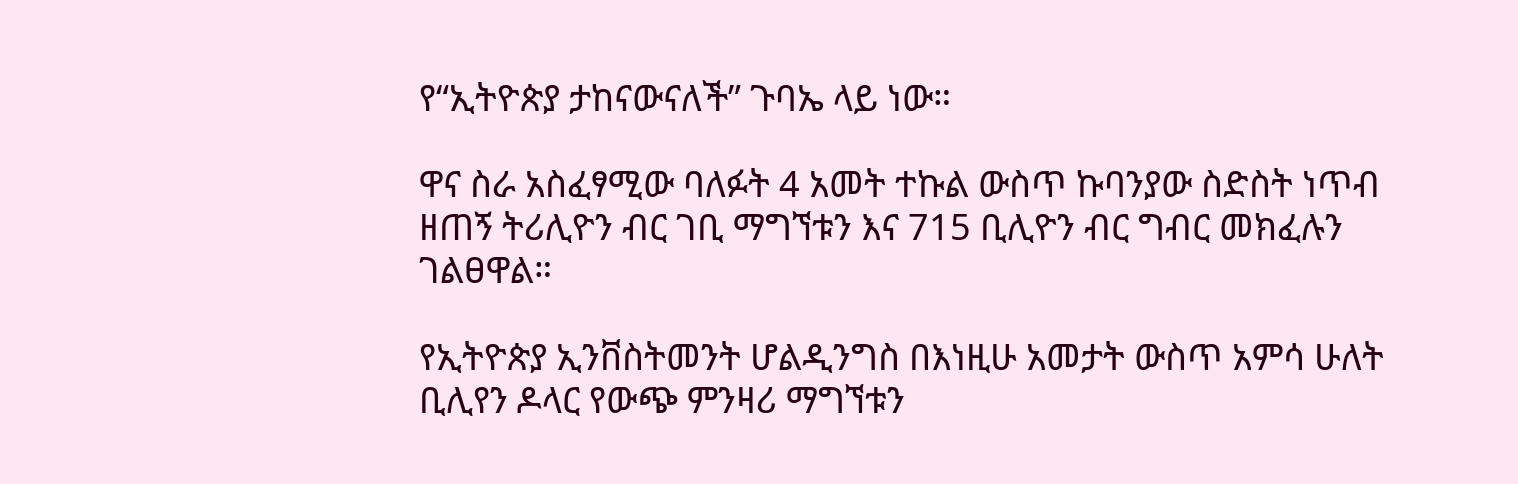የ“ኢትዮጵያ ታከናውናለች” ጉባኤ ላይ ነው።

ዋና ስራ አስፈፃሚው ባለፉት 4 አመት ተኩል ውስጥ ኩባንያው ስድስት ነጥብ ዘጠኝ ትሪሊዮን ብር ገቢ ማግኘቱን እና 715 ቢሊዮን ብር ግብር መክፈሉን ገልፀዋል።

የኢትዮጵያ ኢንቨስትመንት ሆልዲንግስ በእነዚሁ አመታት ውስጥ አምሳ ሁለት ቢሊየን ዶላር የውጭ ምንዛሪ ማግኘቱን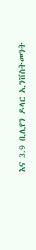እና 3.9 ቢሊየን ዶላር ኢንቨስትመንት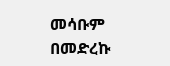መሳቡም በመድረኩ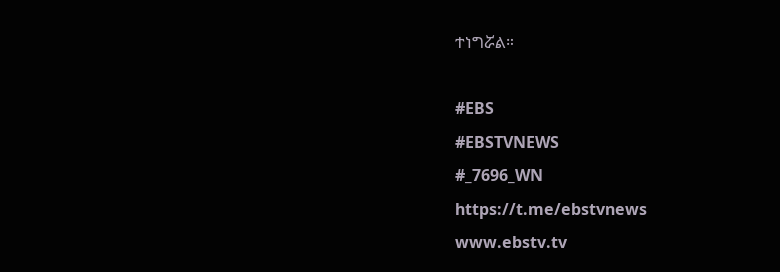ተነግሯል።

#EBS
#EBSTVNEWS
#_7696_WN
https://t.me/ebstvnews
www.ebstv.tv